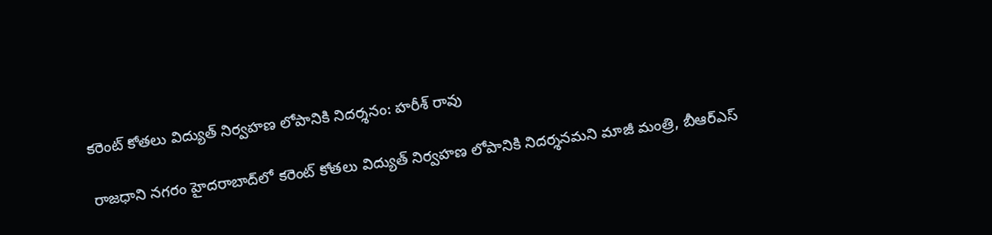కరెంట్ కోతలు విద్యుత్ నిర్వహణ లోపానికి నిదర్శనం: హరీశ్ రావు

రాజధాని నగరం హైదరాబాద్‌లో కరెంట్ కోతలు విద్యుత్ నిర్వహణ లోపానికి నిదర్శనమని మాజీ మంత్రి, బీఆర్ఎస్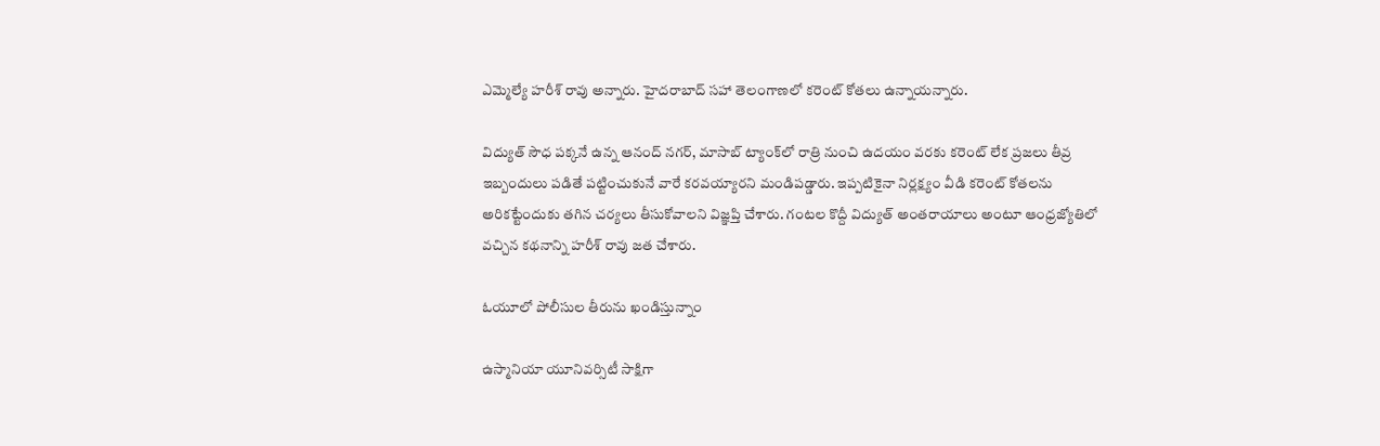ఎమ్మెల్యే హరీశ్ రావు అన్నారు. హైదరాబాద్ సహా తెలంగాణలో కరెంట్ కోతలు ఉన్నాయన్నారు.

విద్యుత్ సౌధ పక్కనే ఉన్న ఆనంద్ నగర్‌, మాసాబ్ ట్యాంక్‌లో రాత్రి నుంచి ఉదయం వరకు కరెంట్ లేక ప్రజలు తీవ్ర ఇబ్బందులు పడితే పట్టించుకునే వారే కరవయ్యారని మండిపడ్డారు. ఇప్పటికైనా నిర్లక్ష్యం వీడి కరెంట్ కోతలను అరికట్టేందుకు తగిన చర్యలు తీసుకోవాలని విజ్ఞప్తి చేశారు. గంటల కొద్దీ విద్యుత్ అంతరాయాలు అంటూ ఆంధ్రజ్యోతిలో వచ్చిన కథనాన్ని హరీశ్ రావు జత చేశారు.

ఓయూలో పోలీసుల తీరును ఖండిస్తున్నాం

ఉస్మానియా యూనివర్సిటీ సాక్షిగా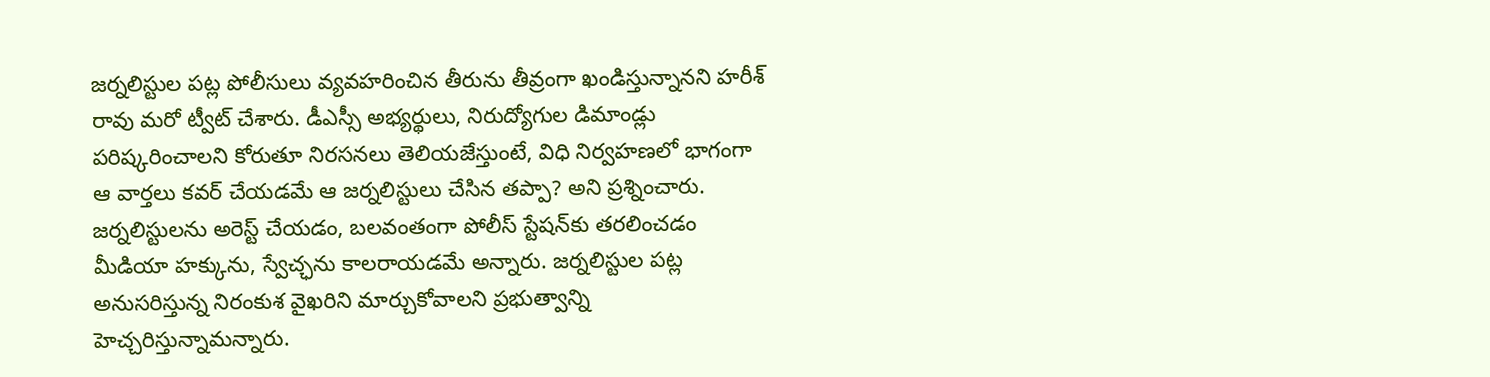జర్నలిస్టుల పట్ల పోలీసులు వ్యవహరించిన తీరును తీవ్రంగా ఖండిస్తున్నానని హరీశ్ రావు మరో ట్వీట్ చేశారు. డీఎస్సీ అభ్యర్థులు, నిరుద్యోగుల డిమాండ్లు పరిష్కరించాలని కోరుతూ నిరసనలు తెలియజేస్తుంటే, విధి నిర్వహణలో భాగంగా ఆ వార్తలు కవర్ చేయడమే ఆ జర్నలిస్టులు చేసిన తప్పా? అని ప్రశ్నించారు. జర్నలిస్టులను అరెస్ట్ చేయడం, బలవంతంగా పోలీస్ స్టేషన్‌కు తరలించడం మీడియా హక్కును, స్వేచ్ఛను కాలరాయడమే అన్నారు. జర్నలిస్టుల పట్ల అనుసరిస్తున్న నిరంకుశ వైఖరిని మార్చుకోవాలని ప్రభుత్వాన్ని హెచ్చరిస్తున్నామన్నారు.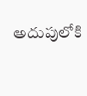అదుపులోకి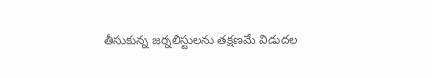తీసుకున్న జర్నలిస్టులను తక్షణమే విడుదల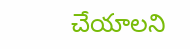చేయాలని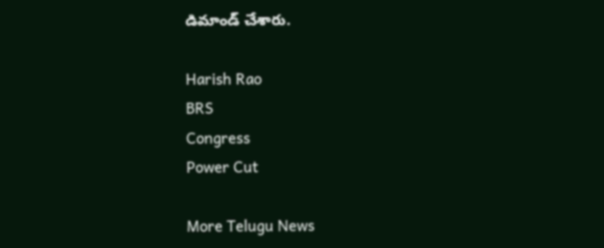డిమాండ్ చేశారు.

Harish Rao
BRS
Congress
Power Cut

More Telugu News